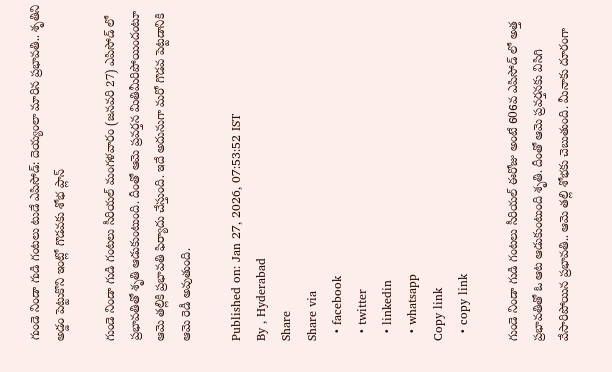గుండె నిండా గుడి గంటలు టుడే ఎపిసోడ్: దెయ్యంలా మారిన ప్రభావతి.. శృతిని అడ్డం పెట్టుకొని ఇంట్లో గొడవకు శోభ ప్లాన్

గుండె నిండా గుడి గంటలు సీరియల్ మంగళవారం (జనవరి 27) ఎపిసోడ్ లో ప్రభావతితో శృతి ఆడుకుంటుంది. దీంతో ఆమె ప్రవర్తన మితిమీరిపోయిందంటూ ఆమె తల్లికి ప్రభావతి ఫిర్యాదు చేస్తుంది. ఇదే అదునుగా మరో గొడవ పెట్టడానికి ఆమె రెడీ అవుతుంది.

Published on: Jan 27, 2026, 07:53:52 IST
By , Hyderabad
Share
Share via
  • facebook
  • twitter
  • linkedin
  • whatsapp
Copy link
  • copy link

గుండె నిండా గుడి గంటలు సీరియల్ ఈరోజు అంటే 606వ ఎపిసోడ్ లో అత్త ప్రభావతితో ఓ ఆట ఆడుకుంటుంది శృతి. దీంతో ఆమె ప్రవర్తనకు విసిగి వేసారిపోయిన ప్రభావతి.. ఆమె తల్లి శోభకు చెబుతుంది. మీనాకు దూరంగా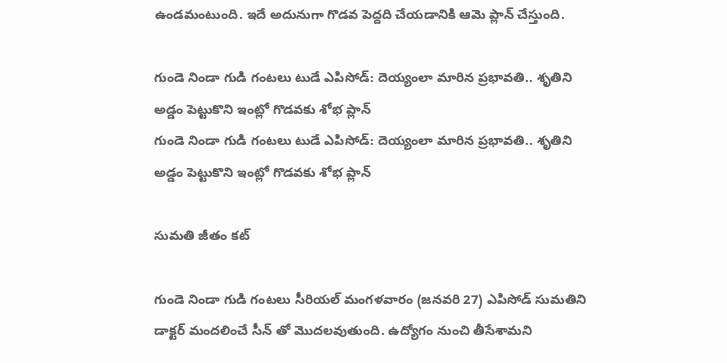ఉండమంటుంది. ఇదే అదునుగా గొడవ పెద్దది చేయడానికి ఆమె ప్లాన్ చేస్తుంది.

గుండె నిండా గుడి గంటలు టుడే ఎపిసోడ్: దెయ్యంలా మారిన ప్రభావతి.. శృతిని అడ్డం పెట్టుకొని ఇంట్లో గొడవకు శోభ ప్లాన్
గుండె నిండా గుడి గంటలు టుడే ఎపిసోడ్: దెయ్యంలా మారిన ప్రభావతి.. శృతిని అడ్డం పెట్టుకొని ఇంట్లో గొడవకు శోభ ప్లాన్

సుమతి జీతం కట్

గుండె నిండా గుడి గంటలు సీరియల్ మంగళవారం (జనవరి 27) ఎపిసోడ్ సుమతిని డాక్టర్ మందలించే సీన్ తో మొదలవుతుంది. ఉద్యోగం నుంచి తీసేశామని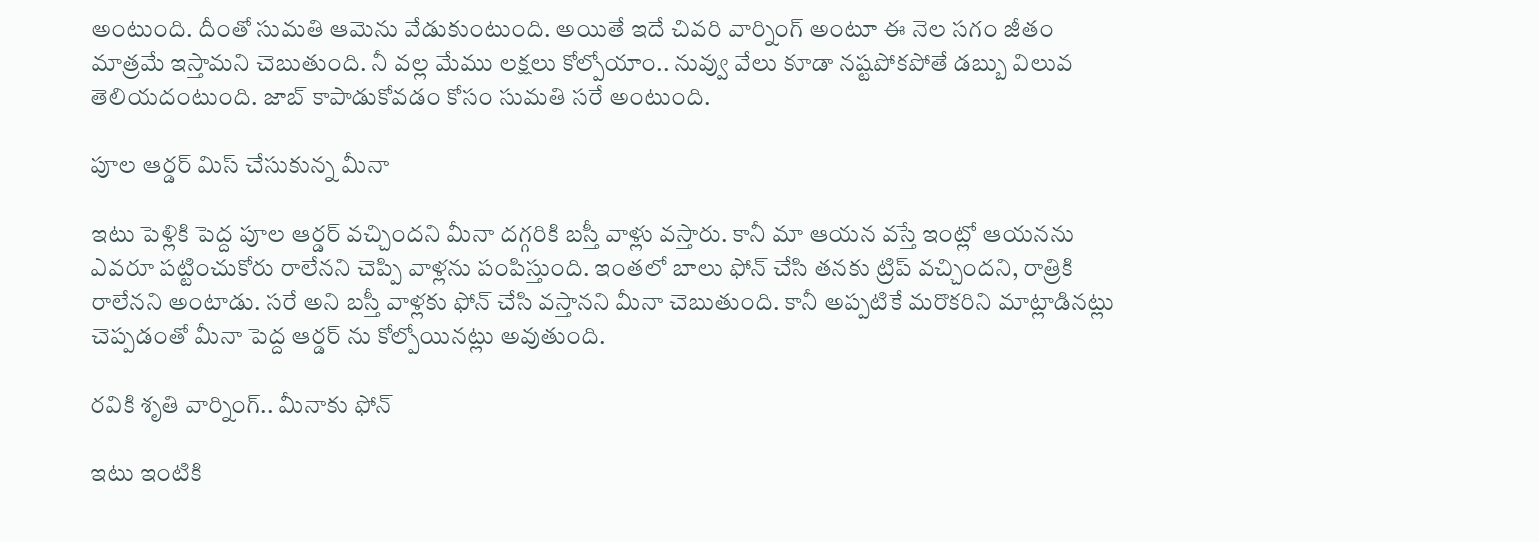అంటుంది. దీంతో సుమతి ఆమెను వేడుకుంటుంది. అయితే ఇదే చివరి వార్నింగ్ అంటూ ఈ నెల సగం జీతం మాత్రమే ఇస్తామని చెబుతుంది. నీ వల్ల మేము లక్షలు కోల్పోయాం.. నువ్వు వేలు కూడా నష్టపోకపోతే డబ్బు విలువ తెలియదంటుంది. జాబ్ కాపాడుకోవడం కోసం సుమతి సరే అంటుంది.

పూల ఆర్డర్ మిస్ చేసుకున్న మీనా

ఇటు పెళ్లికి పెద్ద పూల ఆర్డర్ వచ్చిందని మీనా దగ్గరికి బస్తీ వాళ్లు వస్తారు. కానీ మా ఆయన వస్తే ఇంట్లో ఆయనను ఎవరూ పట్టించుకోరు రాలేనని చెప్పి వాళ్లను పంపిస్తుంది. ఇంతలో బాలు ఫోన్ చేసి తనకు ట్రిప్ వచ్చిందని, రాత్రికి రాలేనని అంటాడు. సరే అని బస్తీ వాళ్లకు ఫోన్ చేసి వస్తానని మీనా చెబుతుంది. కానీ అప్పటికే మరొకరిని మాట్లాడినట్లు చెప్పడంతో మీనా పెద్ద ఆర్డర్ ను కోల్పోయినట్లు అవుతుంది.

రవికి శృతి వార్నింగ్.. మీనాకు ఫోన్

ఇటు ఇంటికి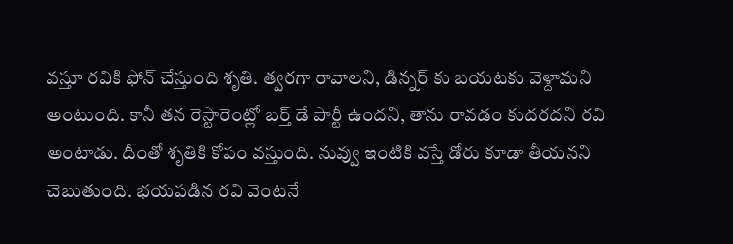వస్తూ రవికి ఫోన్ చేస్తుంది శృతి. త్వరగా రావాలని, డిన్నర్ కు బయటకు వెళ్దామని అంటుంది. కానీ తన రెస్టారెంట్లో బర్త్ డే పార్టీ ఉందని, తాను రావడం కుదరదని రవి అంటాడు. దీంతో శృతికి కోపం వస్తుంది. నువ్వు ఇంటికి వస్తే డోరు కూడా తీయనని చెబుతుంది. భయపడిన రవి వెంటనే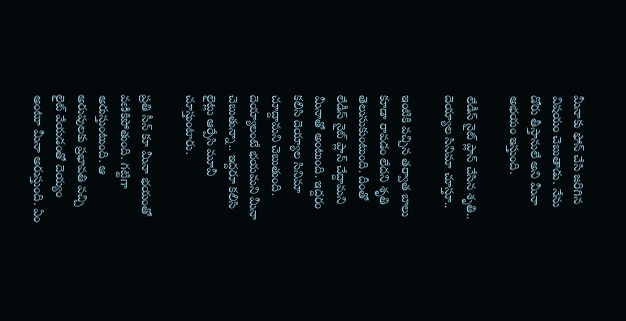మీనాకు ఫోన్ చేసి జరిగిన విషయం చెబుతాడు. నేను డోరు తీస్తానులే అని మీనా అభయం ఇస్తుంది.

లేడీస్ నైట్ ప్లాన్ చేసిన శృతి.. దెయ్యాల సినిమా చూస్తూ..

ఇంటికి వచ్చిన తర్వాత బాలు కూడా రావడం లేదని శృతి తెలుసుకుంటుంది. దీంతో లేడీస్ నైట్ ప్లాన్ చేద్దామని మీనాతో అంటుంది. ఇద్దరం కలిసి దెయ్యాల సినిమా చూద్దామని చెబుతుంది. దెయ్యాలంటే భయమని మీనా చెబుతున్నా.. ఇద్దరూ కలిసి లైట్లు ఆర్పేసి మూవీ చూస్తుంటారు.

ప్రతి సీన్ కూ మీనా భయంతో వణికిపోతుంది. గట్టిగా అరుస్తుంటుంది. ఆ అరుపులకు ప్రభావతి వచ్చి లైట్ వేయడంతో దెయ్యం అంటూ మీనా అరుస్తుంది. ఏం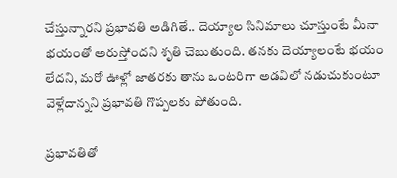చేస్తున్నారని ప్రభావతి అడిగితే.. దెయ్యాల సినిమాలు చూస్తుంటే మీనా భయంతో అరుస్తోందని శృతి చెబుతుంది. తనకు దెయ్యాలంటే భయం లేదని, మరో ఊళ్లో జాతరకు తాను ఒంటరిగా అడవిలో నడుచుకుంటూ వెళ్లేదాన్నని ప్రభావతి గొప్పలకు పోతుంది.

ప్రభావతితో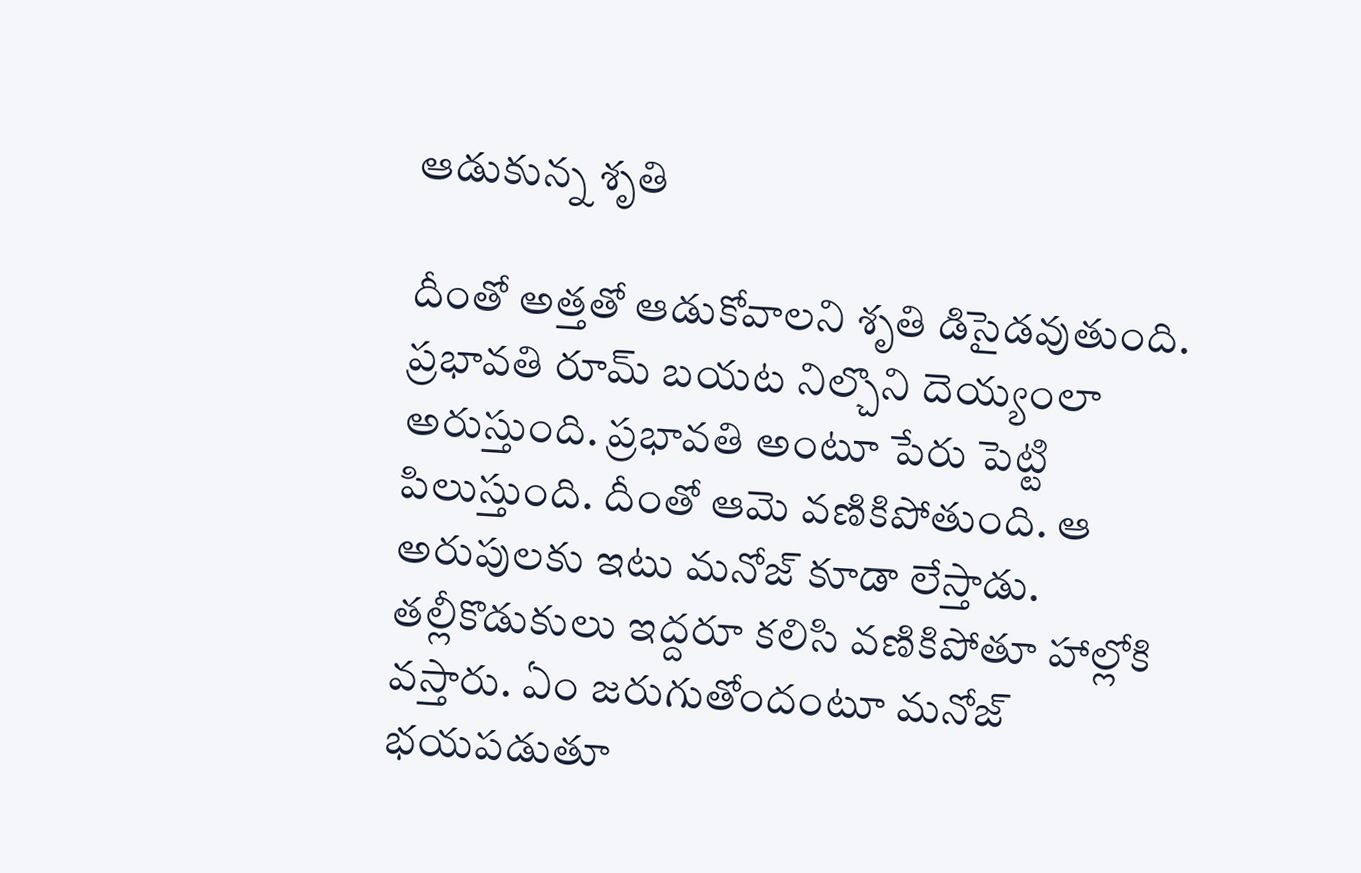ఆడుకున్న శృతి

దీంతో అత్తతో ఆడుకోవాలని శృతి డిసైడవుతుంది. ప్రభావతి రూమ్ బయట నిల్చొని దెయ్యంలా అరుస్తుంది. ప్రభావతి అంటూ పేరు పెట్టి పిలుస్తుంది. దీంతో ఆమె వణికిపోతుంది. ఆ అరుపులకు ఇటు మనోజ్ కూడా లేస్తాడు. తల్లీకొడుకులు ఇద్దరూ కలిసి వణికిపోతూ హాల్లోకి వస్తారు. ఏం జరుగుతోందంటూ మనోజ్ భయపడుతూ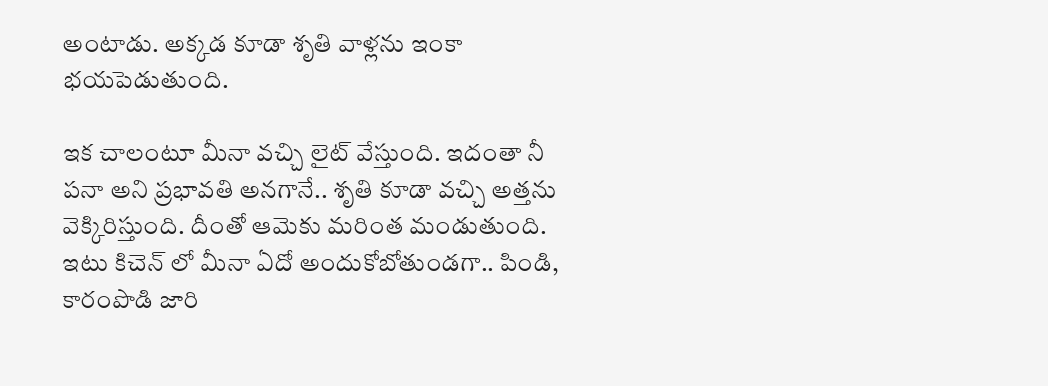అంటాడు. అక్కడ కూడా శృతి వాళ్లను ఇంకా భయపెడుతుంది.

ఇక చాలంటూ మీనా వచ్చి లైట్ వేస్తుంది. ఇదంతా నీ పనా అని ప్రభావతి అనగానే.. శృతి కూడా వచ్చి అత్తను వెక్కిరిస్తుంది. దీంతో ఆమెకు మరింత మండుతుంది. ఇటు కిచెన్ లో మీనా ఏదో అందుకోబోతుండగా.. పిండి, కారంపొడి జారి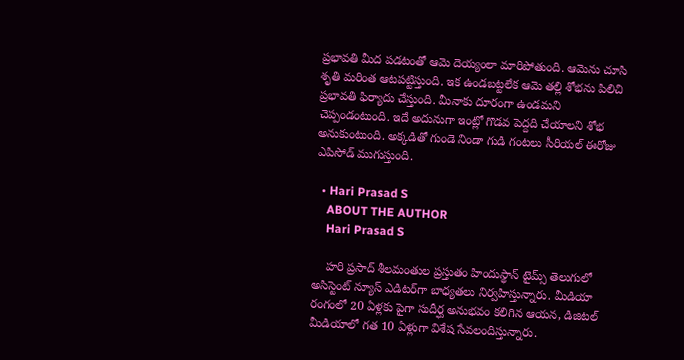ప్రభావతి మీద పడటంతో ఆమె దెయ్యంలా మారిపోతుంది. ఆమెను చూసి శృతి మరింత ఆటపట్టిస్తుంది. ఇక ఉండబట్టలేక ఆమె తల్లి శోభను పిలిచి ప్రభావతి ఫిర్యాదు చేస్తుంది. మీనాకు దూరంగా ఉండమని చెప్పండంటుంది. ఇదే అదునుగా ఇంట్లో గొడవ పెద్దది చేయాలని శోభ అనుకుంటుంది. అక్కడితో గుండె నిండా గుడి గంటలు సీరియల్ ఈరోజు ఎపిసోడ్ ముగుస్తుంది.

  • Hari Prasad S
    ABOUT THE AUTHOR
    Hari Prasad S

    హరి ప్రసాద్ శీలమంతుల ప్రస్తుతం హిందుస్థాన్ టైమ్స్ తెలుగులో అసిస్టెంట్ న్యూస్ ఎడిటర్‌గా బాధ్యతలు నిర్వహిస్తున్నారు. మీడియా రంగంలో 20 ఏళ్లకు పైగా సుదీర్ఘ అనుభవం కలిగిన ఆయన, డిజిటల్ మీడియాలో గత 10 ఏళ్లుగా విశేష సేవలందిస్తున్నారు.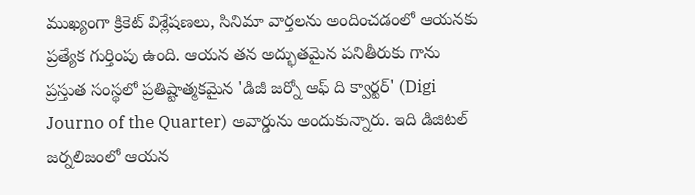ముఖ్యంగా క్రికెట్ విశ్లేషణలు, సినిమా వార్తలను అందించడంలో ఆయనకు ప్రత్యేక గుర్తింపు ఉంది. ఆయన తన అద్భుతమైన పనితీరుకు గాను ప్రస్తుత సంస్థలో ప్రతిష్టాత్మకమైన 'డిజీ జర్నో ఆఫ్ ది క్వార్టర్' (Digi Journo of the Quarter) అవార్డును అందుకున్నారు. ఇది డిజిటల్ జర్నలిజంలో ఆయన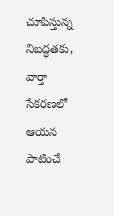చూపిస్తున్న నిబద్ధతకు, వార్తా సేకరణలో ఆయన పాటించే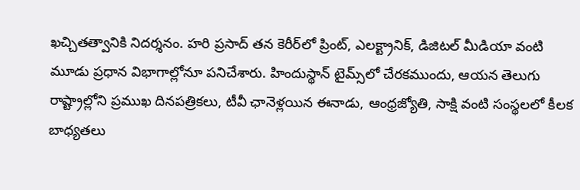ఖచ్చితత్వానికి నిదర్శనం. హరి ప్రసాద్ తన కెరీర్‌లో ప్రింట్, ఎలక్ట్రానిక్, డిజిటల్ మీడియా వంటి మూడు ప్రధాన విభాగాల్లోనూ పనిచేశారు. హిందుస్థాన్ టైమ్స్‌లో చేరకముందు, ఆయన తెలుగు రాష్ట్రాల్లోని ప్రముఖ దినపత్రికలు, టీవీ ఛానెళ్లయిన ఈనాడు, ఆంధ్రజ్యోతి, సాక్షి వంటి సంస్థలలో కీలక బాధ్యతలు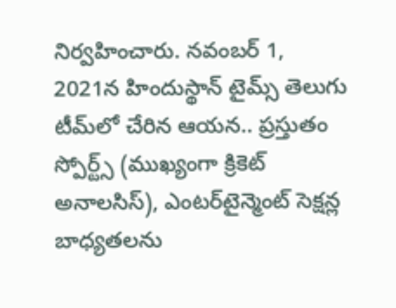నిర్వహించారు. నవంబర్ 1, 2021న హిందుస్థాన్ టైమ్స్ తెలుగు టీమ్‌లో చేరిన ఆయన.. ప్రస్తుతం స్పోర్ట్స్ (ముఖ్యంగా క్రికెట్ అనాలసిస్), ఎంటర్‌టైన్మెంట్ సెక్షన్ల బాధ్యతలను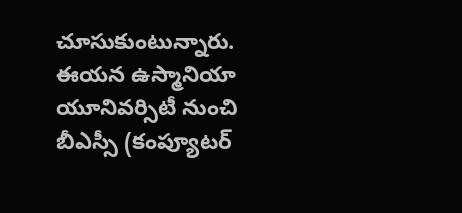చూసుకుంటున్నారు. ఈయన ఉస్మానియా యూనివర్సిటీ నుంచి బీఎస్సీ (కంప్యూటర్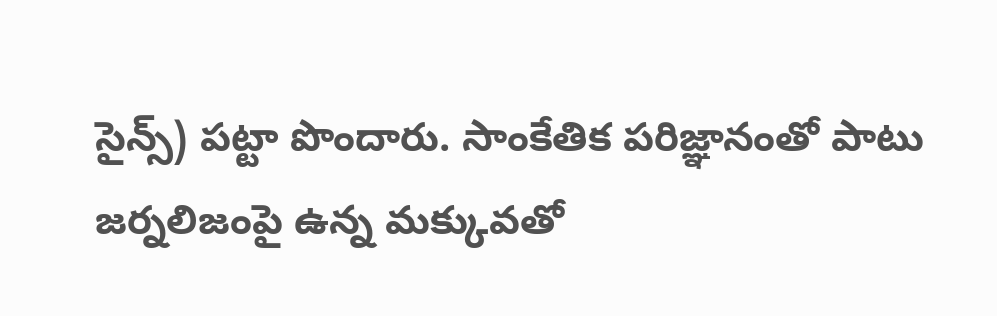సైన్స్) పట్టా పొందారు. సాంకేతిక పరిజ్ఞానంతో పాటు జర్నలిజంపై ఉన్న మక్కువతో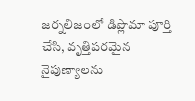జర్నలిజంలో డిప్లొమా పూర్తి చేసి, వృత్తిపరమైన నైపుణ్యాలను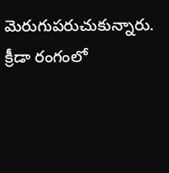మెరుగుపరుచుకున్నారు. క్రీడా రంగంలో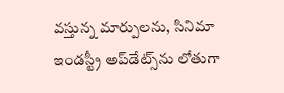వస్తున్న మార్పులను, సినిమా ఇండస్ట్రీ అప్‌డేట్స్‌ను లోతుగా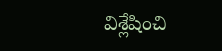విశ్లేషించి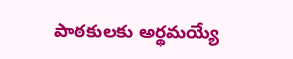పాఠకులకు అర్థమయ్యే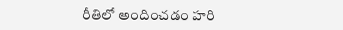రీతిలో అందించడం హరి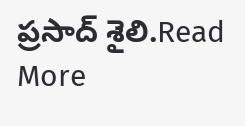ప్రసాద్ శైలి.Read More